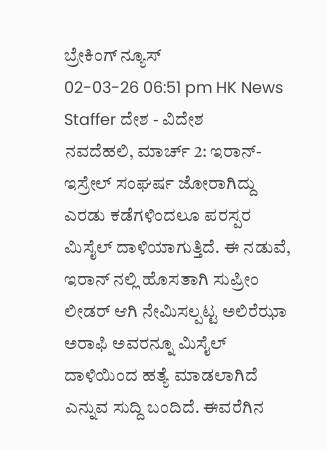ಬ್ರೇಕಿಂಗ್ ನ್ಯೂಸ್
02-03-26 06:51 pm HK News Staffer ದೇಶ - ವಿದೇಶ
ನವದೆಹಲಿ, ಮಾರ್ಚ್ 2: ಇರಾನ್- ಇಸ್ರೇಲ್ ಸಂಘರ್ಷ ಜೋರಾಗಿದ್ದು ಎರಡು ಕಡೆಗಳಿಂದಲೂ ಪರಸ್ಪರ ಮಿಸೈಲ್ ದಾಳಿಯಾಗುತ್ತಿದೆ. ಈ ನಡುವೆ, ಇರಾನ್ ನಲ್ಲಿ ಹೊಸತಾಗಿ ಸುಪ್ರೀಂ ಲೀಡರ್ ಆಗಿ ನೇಮಿಸಲ್ಪಟ್ಟ ಅಲಿರೆಝಾ ಅರಾಫಿ ಅವರನ್ನೂ ಮಿಸೈಲ್ ದಾಳಿಯಿಂದ ಹತ್ಯೆ ಮಾಡಲಾಗಿದೆ ಎನ್ನುವ ಸುದ್ದಿ ಬಂದಿದೆ. ಈವರೆಗಿನ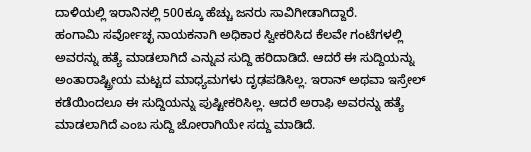ದಾಳಿಯಲ್ಲಿ ಇರಾನಿನಲ್ಲಿ 500ಕ್ಕೂ ಹೆಚ್ಚು ಜನರು ಸಾವಿಗೀಡಾಗಿದ್ದಾರೆ.
ಹಂಗಾಮಿ ಸರ್ವೋಚ್ಛ ನಾಯಕನಾಗಿ ಅಧಿಕಾರ ಸ್ವೀಕರಿಸಿದ ಕೆಲವೇ ಗಂಟೆಗಳಲ್ಲಿ ಅವರನ್ನು ಹತ್ಯೆ ಮಾಡಲಾಗಿದೆ ಎನ್ನುವ ಸುದ್ದಿ ಹರಿದಾಡಿದೆ. ಆದರೆ ಈ ಸುದ್ದಿಯನ್ನು ಅಂತಾರಾಷ್ಟ್ರೀಯ ಮಟ್ಟದ ಮಾಧ್ಯಮಗಳು ದೃಢಪಡಿಸಿಲ್ಲ. ಇರಾನ್ ಅಥವಾ ಇಸ್ರೇಲ್ ಕಡೆಯಿಂದಲೂ ಈ ಸುದ್ದಿಯನ್ನು ಪುಷ್ಟೀಕರಿಸಿಲ್ಲ. ಆದರೆ ಅರಾಫಿ ಅವರನ್ನು ಹತ್ಯೆ ಮಾಡಲಾಗಿದೆ ಎಂಬ ಸುದ್ದಿ ಜೋರಾಗಿಯೇ ಸದ್ದು ಮಾಡಿದೆ.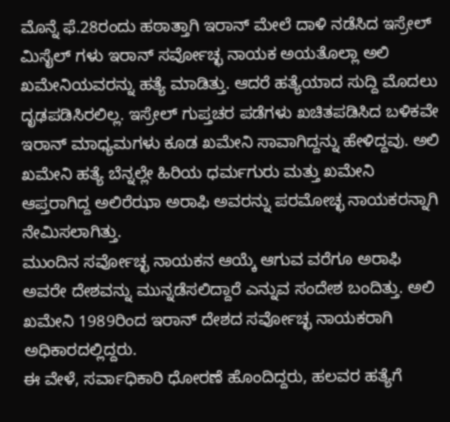ಮೊನ್ನೆ ಫೆ.28ರಂದು ಹಠಾತ್ತಾಗಿ ಇರಾನ್ ಮೇಲೆ ದಾಳಿ ನಡೆಸಿದ ಇಸ್ರೇಲ್ ಮಿಸೈಲ್ ಗಳು ಇರಾನ್ ಸರ್ವೋಚ್ಛ ನಾಯಕ ಅಯತೊಲ್ಲಾ ಅಲಿ ಖಮೇನಿಯವರನ್ನು ಹತ್ಯೆ ಮಾಡಿತ್ತು. ಆದರೆ ಹತ್ಯೆಯಾದ ಸುದ್ದಿ ಮೊದಲು ದೃಢಪಡಿಸಿರಲಿಲ್ಲ. ಇಸ್ರೇಲ್ ಗುಪ್ತಚರ ಪಡೆಗಳು ಖಚಿತಪಡಿಸಿದ ಬಳಿಕವೇ ಇರಾನ್ ಮಾಧ್ಯಮಗಳು ಕೂಡ ಖಮೇನಿ ಸಾವಾಗಿದ್ದನ್ನು ಹೇಳಿದ್ದವು. ಅಲಿ ಖಮೇನಿ ಹತ್ಯೆ ಬೆನ್ನಲ್ಲೇ ಹಿರಿಯ ಧರ್ಮಗುರು ಮತ್ತು ಖಮೇನಿ ಆಪ್ತರಾಗಿದ್ದ ಅಲಿರೆಝಾ ಅರಾಫಿ ಅವರನ್ನು ಪರಮೋಚ್ಛ ನಾಯಕರನ್ನಾಗಿ ನೇಮಿಸಲಾಗಿತ್ತು.
ಮುಂದಿನ ಸರ್ವೋಚ್ಛ ನಾಯಕನ ಆಯ್ಕೆ ಆಗುವ ವರೆಗೂ ಅರಾಫಿ ಅವರೇ ದೇಶವನ್ನು ಮುನ್ನಡೆಸಲಿದ್ದಾರೆ ಎನ್ನುವ ಸಂದೇಶ ಬಂದಿತ್ತು. ಅಲಿ ಖಮೇನಿ 1989ರಿಂದ ಇರಾನ್ ದೇಶದ ಸರ್ವೋಚ್ಛ ನಾಯಕರಾಗಿ ಅಧಿಕಾರದಲ್ಲಿದ್ದರು.
ಈ ವೇಳೆ, ಸರ್ವಾಧಿಕಾರಿ ಧೋರಣೆ ಹೊಂದಿದ್ದರು, ಹಲವರ ಹತ್ಯೆಗೆ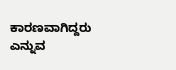ಕಾರಣವಾಗಿದ್ದರು ಎನ್ನುವ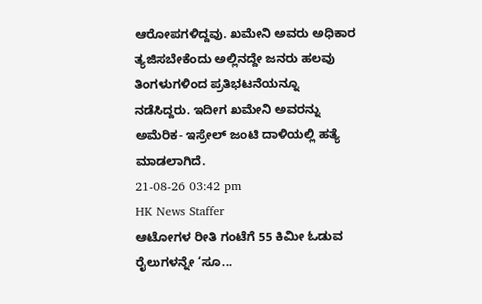ಆರೋಪಗಳಿದ್ದವು. ಖಮೇನಿ ಅವರು ಅಧಿಕಾರ ತ್ಯಜಿಸಬೇಕೆಂದು ಅಲ್ಲಿನದ್ದೇ ಜನರು ಹಲವು ತಿಂಗಳುಗಳಿಂದ ಪ್ರತಿಭಟನೆಯನ್ನೂ ನಡೆಸಿದ್ದರು. ಇದೀಗ ಖಮೇನಿ ಅವರನ್ನು ಅಮೆರಿಕ- ಇಸ್ರೇಲ್ ಜಂಟಿ ದಾಳಿಯಲ್ಲಿ ಹತ್ಯೆ ಮಾಡಲಾಗಿದೆ.
21-08-26 03:42 pm
HK News Staffer
ಆಟೋಗಳ ರೀತಿ ಗಂಟೆಗೆ 55 ಕಿಮೀ ಓಡುವ ರೈಲುಗಳನ್ನೇ ‘ಸೂ...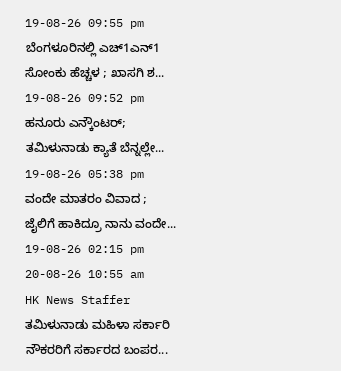19-08-26 09:55 pm
ಬೆಂಗಳೂರಿನಲ್ಲಿ ಎಚ್1ಎನ್1 ಸೋಂಕು ಹೆಚ್ಚಳ ; ಖಾಸಗಿ ಶ...
19-08-26 09:52 pm
ಹನೂರು ಎನ್ಕೌಂಟರ್; ತಮಿಳುನಾಡು ಕ್ಯಾತೆ ಬೆನ್ನಲ್ಲೇ...
19-08-26 05:38 pm
ವಂದೇ ಮಾತರಂ ವಿವಾದ ; ಜೈಲಿಗೆ ಹಾಕಿದ್ರೂ ನಾನು ವಂದೇ...
19-08-26 02:15 pm
20-08-26 10:55 am
HK News Staffer
ತಮಿಳುನಾಡು ಮಹಿಳಾ ಸರ್ಕಾರಿ ನೌಕರರಿಗೆ ಸರ್ಕಾರದ ಬಂಪರ...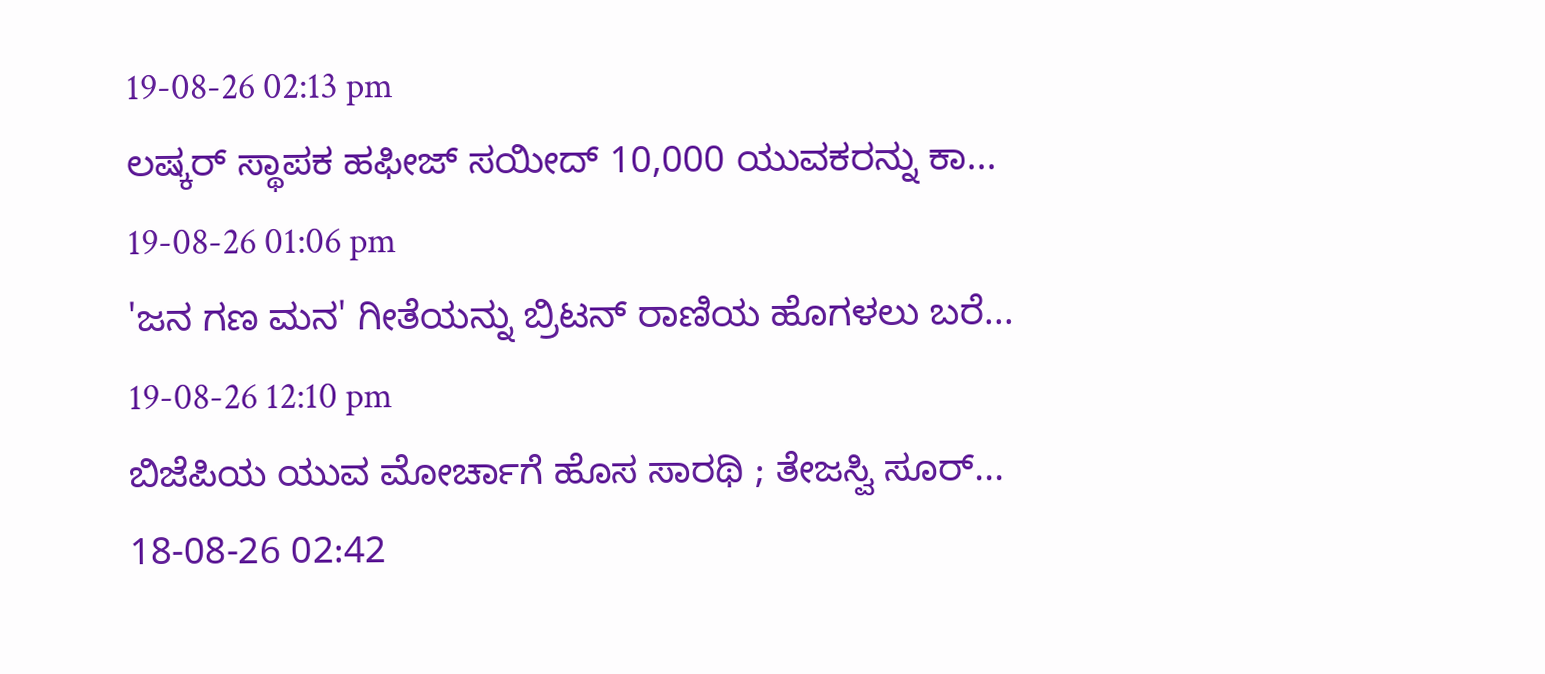19-08-26 02:13 pm
ಲಷ್ಕರ್ ಸ್ಥಾಪಕ ಹಫೀಜ್ ಸಯೀದ್ 10,000 ಯುವಕರನ್ನು ಕಾ...
19-08-26 01:06 pm
'ಜನ ಗಣ ಮನ' ಗೀತೆಯನ್ನು ಬ್ರಿಟನ್ ರಾಣಿಯ ಹೊಗಳಲು ಬರೆ...
19-08-26 12:10 pm
ಬಿಜೆಪಿಯ ಯುವ ಮೋರ್ಚಾಗೆ ಹೊಸ ಸಾರಥಿ ; ತೇಜಸ್ವಿ ಸೂರ್...
18-08-26 02:42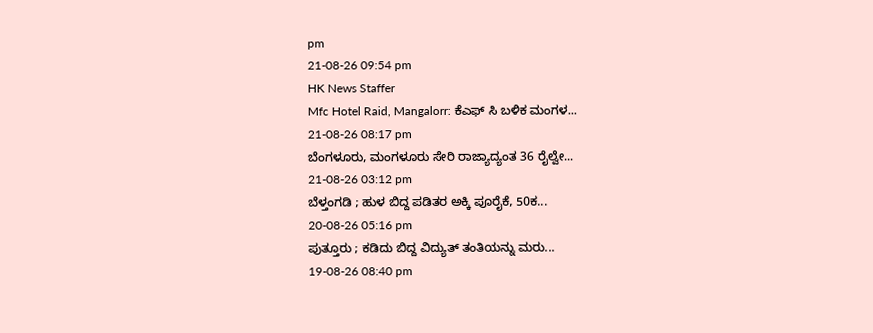pm
21-08-26 09:54 pm
HK News Staffer
Mfc Hotel Raid, Mangalorr: ಕೆಎಫ್ ಸಿ ಬಳಿಕ ಮಂಗಳ...
21-08-26 08:17 pm
ಬೆಂಗಳೂರು, ಮಂಗಳೂರು ಸೇರಿ ರಾಜ್ಯಾದ್ಯಂತ 36 ರೈಲ್ವೇ...
21-08-26 03:12 pm
ಬೆಳ್ತಂಗಡಿ ; ಹುಳ ಬಿದ್ದ ಪಡಿತರ ಅಕ್ಕಿ ಪೂರೈಕೆ, 50ಕ...
20-08-26 05:16 pm
ಪುತ್ತೂರು ; ಕಡಿದು ಬಿದ್ದ ವಿದ್ಯುತ್ ತಂತಿಯನ್ನು ಮರು...
19-08-26 08:40 pm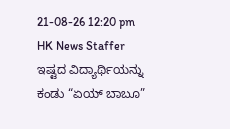21-08-26 12:20 pm
HK News Staffer
ಇಷ್ಟದ ವಿದ್ಯಾರ್ಥಿಯನ್ನು ಕಂಡು “ಏಯ್ ಬಾಬೂ”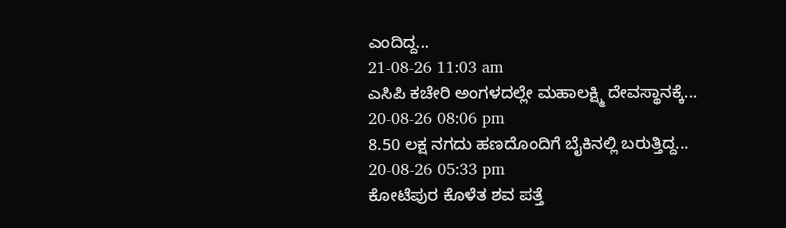ಎಂದಿದ್ದ...
21-08-26 11:03 am
ಎಸಿಪಿ ಕಚೇರಿ ಅಂಗಳದಲ್ಲೇ ಮಹಾಲಕ್ಷ್ಮಿ ದೇವಸ್ಥಾನಕ್ಕೆ...
20-08-26 08:06 pm
8.50 ಲಕ್ಷ ನಗದು ಹಣದೊಂದಿಗೆ ಬೈಕಿನಲ್ಲಿ ಬರುತ್ತಿದ್ದ...
20-08-26 05:33 pm
ಕೋಟೆಪುರ ಕೊಳೆತ ಶವ ಪತ್ತೆ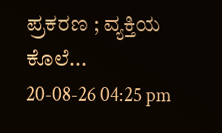ಪ್ರಕರಣ ; ವ್ಯಕ್ತಿಯ ಕೊಲೆ...
20-08-26 04:25 pm